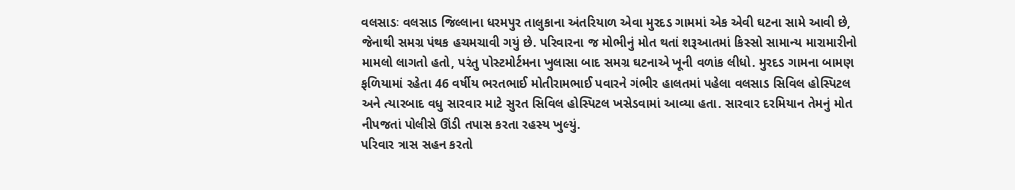વલસાડઃ વલસાડ જિલ્લાના ધરમપુર તાલુકાના અંતરિયાળ એવા મુરદડ ગામમાં એક એવી ઘટના સામે આવી છે, જેનાથી સમગ્ર પંથક હચમચાવી ગયું છે. પરિવારના જ મોભીનું મોત થતાં શરૂઆતમાં કિસ્સો સામાન્ય મારામારીનો મામલો લાગતો હતો, પરંતુ પોસ્ટમોર્ટમના ખુલાસા બાદ સમગ્ર ઘટનાએ ખૂની વળાંક લીધો. મુરદડ ગામના બામણ ફળિયામાં રહેતા 46 વર્ષીય ભરતભાઈ મોતીરામભાઈ પવારને ગંભીર હાલતમાં પહેલા વલસાડ સિવિલ હોસ્પિટલ અને ત્યારબાદ વધુ સારવાર માટે સુરત સિવિલ હોસ્પિટલ ખસેડવામાં આવ્યા હતા. સારવાર દરમિયાન તેમનું મોત નીપજતાં પોલીસે ઊંડી તપાસ કરતા રહસ્ય ખુલ્યું.
પરિવાર ત્રાસ સહન કરતો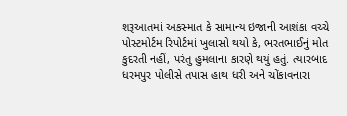શરૂઆતમાં અકસ્માત કે સામાન્ય ઇજાની આશંકા વચ્ચે પોસ્ટમોર્ટમ રિપોર્ટમાં ખુલાસો થયો કે, ભરતભાઈનું મોત કુદરતી નહીં, પરંતુ હુમલાના કારણે થયું હતું. ત્યારબાદ ધરમપુર પોલીસે તપાસ હાથ ધરી અને ચોંકાવનારા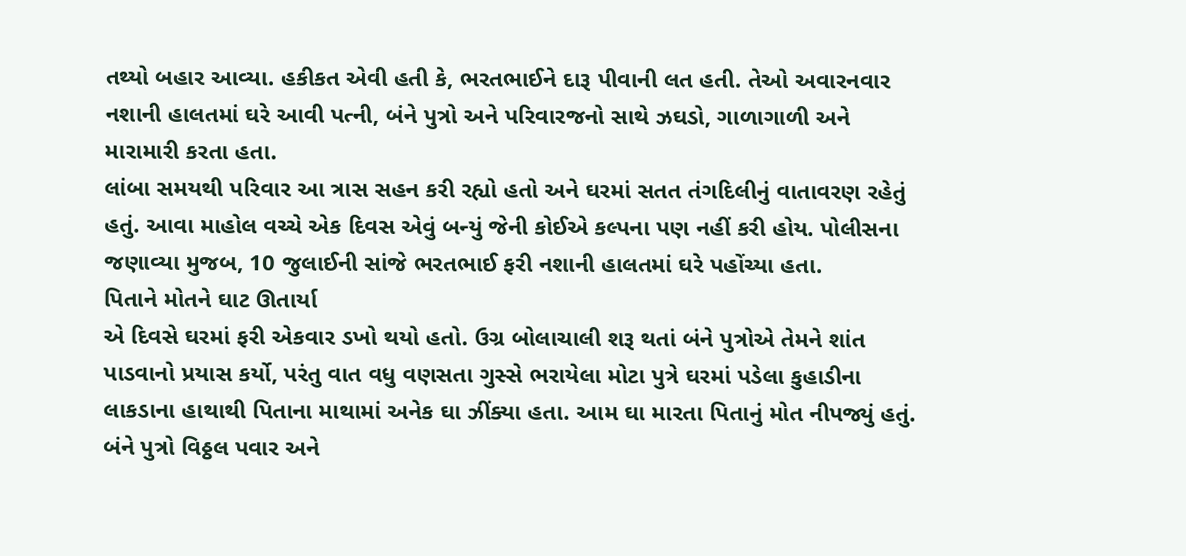તથ્યો બહાર આવ્યા. હકીકત એવી હતી કે, ભરતભાઈને દારૂ પીવાની લત હતી. તેઓ અવારનવાર નશાની હાલતમાં ઘરે આવી પત્ની, બંને પુત્રો અને પરિવારજનો સાથે ઝઘડો, ગાળાગાળી અને મારામારી કરતા હતા.
લાંબા સમયથી પરિવાર આ ત્રાસ સહન કરી રહ્યો હતો અને ઘરમાં સતત તંગદિલીનું વાતાવરણ રહેતું હતું. આવા માહોલ વચ્ચે એક દિવસ એવું બન્યું જેની કોઈએ કલ્પના પણ નહીં કરી હોય. પોલીસના જણાવ્યા મુજબ, 10 જુલાઈની સાંજે ભરતભાઈ ફરી નશાની હાલતમાં ઘરે પહોંચ્યા હતા.
પિતાને મોતને ઘાટ ઊતાર્યા
એ દિવસે ઘરમાં ફરી એકવાર ડખો થયો હતો. ઉગ્ર બોલાચાલી શરૂ થતાં બંને પુત્રોએ તેમને શાંત પાડવાનો પ્રયાસ કર્યો, પરંતુ વાત વધુ વણસતા ગુસ્સે ભરાયેલા મોટા પુત્રે ઘરમાં પડેલા કુહાડીના લાકડાના હાથાથી પિતાના માથામાં અનેક ઘા ઝીંક્યા હતા. આમ ઘા મારતા પિતાનું મોત નીપજ્યું હતું. બંને પુત્રો વિઠ્ઠલ પવાર અને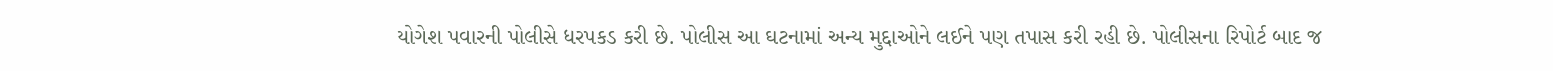યોગેશ પવારની પોલીસે ધરપકડ કરી છે. પોલીસ આ ઘટનામાં અન્ય મુદ્દાઓને લઈને પણ તપાસ કરી રહી છે. પોલીસના રિપોર્ટ બાદ જ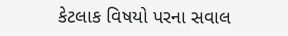કેટલાક વિષયો પરના સવાલ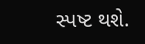સ્પષ્ટ થશે.